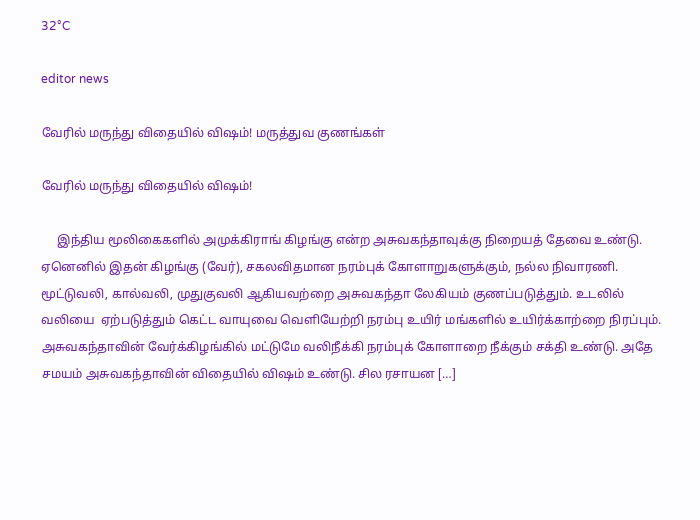32°C

editor news

வேரில் மருந்து விதையில் விஷம்! மருத்துவ குணங்கள்

வேரில் மருந்து விதையில் விஷம்!

     இந்திய மூலிகைகளில் அமுக்கிராங் கிழங்கு என்ற அசுவகந்தாவுக்கு நிறையத் தேவை உண்டு. ஏனெனில் இதன் கிழங்கு (வேர்), சகலவிதமான நரம்புக் கோளாறுகளுக்கும், நல்ல நிவாரணி. மூட்டுவலி, கால்வலி, முதுகுவலி ஆகியவற்றை அசுவகந்தா லேகியம் குணப்படுத்தும். உடலில் வலியை  ஏற்படுத்தும் கெட்ட வாயுவை வெளியேற்றி நரம்பு உயிர் மங்களில் உயிர்க்காற்றை நிரப்பும். அசுவகந்தாவின் வேர்க்கிழங்கில் மட்டுமே வலிநீக்கி நரம்புக் கோளாறை நீக்கும் சக்தி உண்டு. அதே சமயம் அசுவகந்தாவின் விதையில் விஷம் உண்டு. சில ரசாயன […]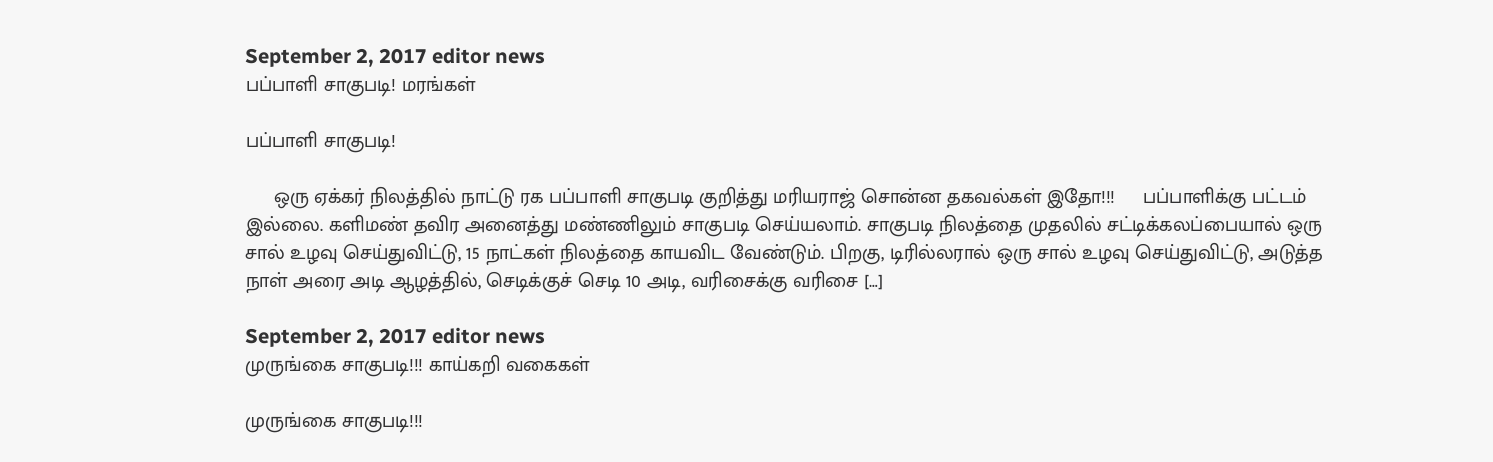September 2, 2017 editor news
பப்பாளி சாகுபடி! மரங்கள்

பப்பாளி சாகுபடி!

     ஒரு ஏக்கர் நிலத்தில் நாட்டு ரக பப்பாளி சாகுபடி குறித்து மரியராஜ் சொன்ன தகவல்கள் இதோ!!!     பப்பாளிக்கு பட்டம் இல்லை. களிமண் தவிர அனைத்து மண்ணிலும் சாகுபடி செய்யலாம். சாகுபடி நிலத்தை முதலில் சட்டிக்கலப்பையால் ஒரு சால் உழவு செய்துவிட்டு, 15 நாட்கள் நிலத்தை காயவிட வேண்டும். பிறகு, டிரில்லரால் ஒரு சால் உழவு செய்துவிட்டு, அடுத்த நாள் அரை அடி ஆழத்தில், செடிக்குச் செடி 10 அடி, வரிசைக்கு வரிசை […]

September 2, 2017 editor news
முருங்கை சாகுபடி!!! காய்கறி வகைகள்

முருங்கை சாகுபடி!!!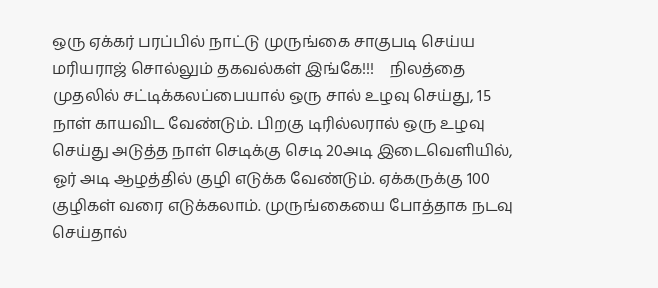ஒரு ஏக்கர் பரப்பில் நாட்டு முருங்கை சாகுபடி செய்ய மரியராஜ் சொல்லும் தகவல்கள் இங்கே!!!    நிலத்தை முதலில் சட்டிக்கலப்பையால் ஒரு சால் உழவு செய்து, 15 நாள் காயவிட வேண்டும். பிறகு டிரில்லரால் ஒரு உழவு செய்து அடுத்த நாள் செடிக்கு செடி 20அடி இடைவெளியில், ஓர் அடி ஆழத்தில் குழி எடுக்க வேண்டும். ஏக்கருக்கு 100 குழிகள் வரை எடுக்கலாம். முருங்கையை போத்தாக நடவு செய்தால்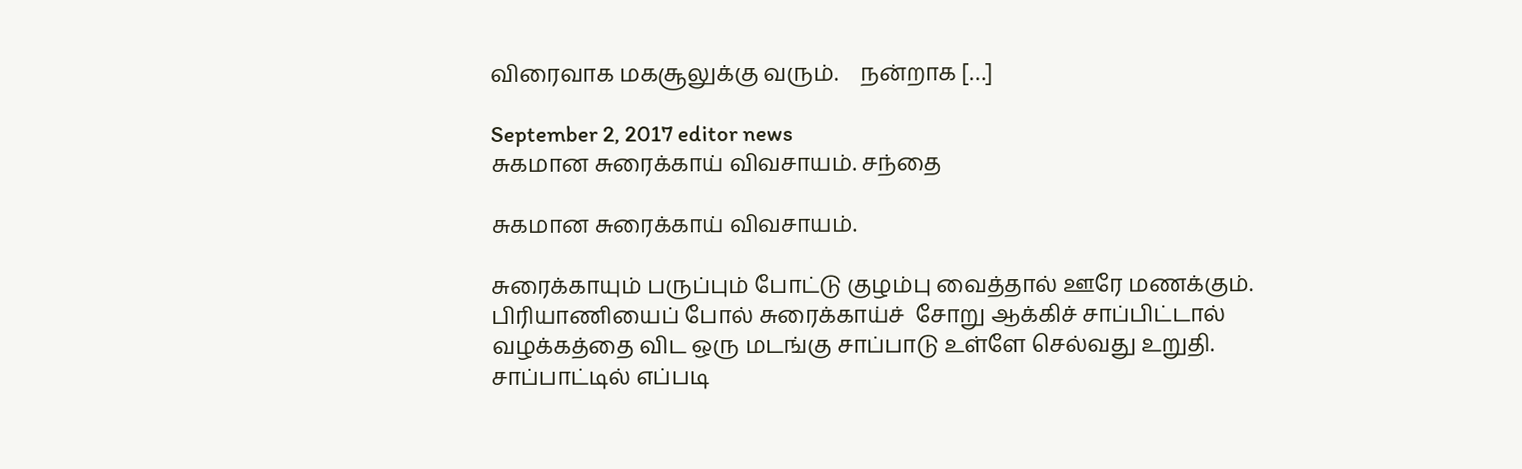விரைவாக மகசூலுக்கு வரும்.    நன்றாக […]

September 2, 2017 editor news
சுகமான சுரைக்காய் விவசாயம். சந்தை

சுகமான சுரைக்காய் விவசாயம்.

சுரைக்காயும் பருப்பும் போட்டு குழம்பு வைத்தால் ஊரே மணக்கும். பிரியாணியைப் போல் சுரைக்காய்ச்  சோறு ஆக்கிச் சாப்பிட்டால் வழக்கத்தை விட ஒரு மடங்கு சாப்பாடு உள்ளே செல்வது உறுதி. சாப்பாட்டில் எப்படி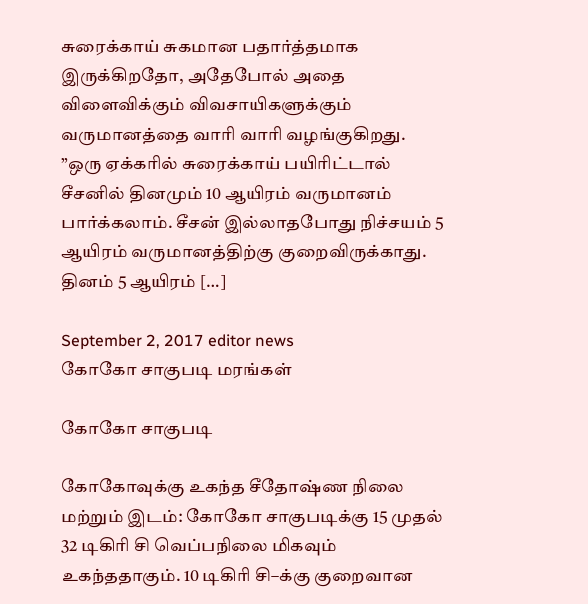சுரைக்காய் சுகமான பதார்த்தமாக இருக்கிறதோ, அதேபோல் அதை விளைவிக்கும் விவசாயிகளுக்கும் வருமானத்தை வாரி வாரி வழங்குகிறது. ”ஒரு ஏக்கரில் சுரைக்காய் பயிரிட்டால் சீசனில் தினமும் 10 ஆயிரம் வருமானம் பார்க்கலாம். சீசன் இல்லாதபோது நிச்சயம் 5 ஆயிரம் வருமானத்திற்கு குறைவிருக்காது. தினம் 5 ஆயிரம் […]

September 2, 2017 editor news
கோகோ சாகுபடி மரங்கள்

கோகோ சாகுபடி

கோகோவுக்கு உகந்த சீதோஷ்ண நிலை மற்றும் இடம்: கோகோ சாகுபடிக்கு 15 முதல் 32 டிகிரி சி வெப்பநிலை மிகவும் உகந்ததாகும். 10 டிகிரி சி–க்கு குறைவான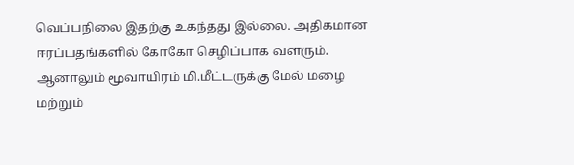வெப்பநிலை இதற்கு உகந்தது இல்லை. அதிகமான ஈரப்பதங்களில் கோகோ செழிப்பாக வளரும். ஆனாலும் மூவாயிரம் மி.மீட்டருக்கு மேல் மழை மற்றும்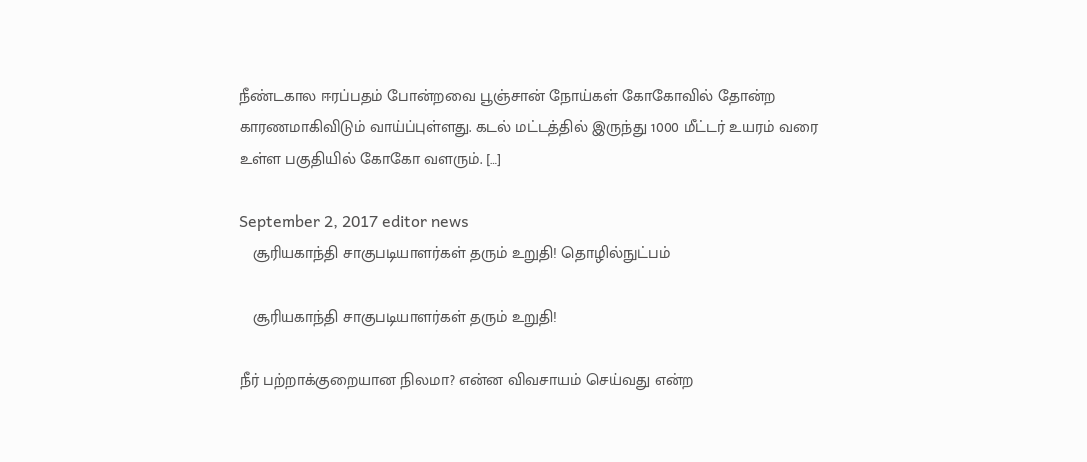நீண்டகால ஈரப்பதம் போன்றவை பூஞ்சான் நோய்கள் கோகோவில் தோன்ற காரணமாகிவிடும் வாய்ப்புள்ளது. கடல் மட்டத்தில் இருந்து 1000 மீட்டர் உயரம் வரை உள்ள பகுதியில் கோகோ வளரும். […]

September 2, 2017 editor news
   சூரியகாந்தி சாகுபடியாளர்கள் தரும் உறுதி! தொழில்நுட்பம்

   சூரியகாந்தி சாகுபடியாளர்கள் தரும் உறுதி!

நீர் பற்றாக்குறையான நிலமா? என்ன விவசாயம் செய்வது என்ற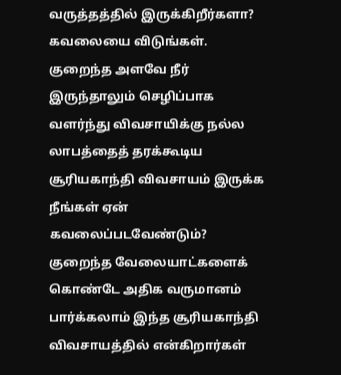வருத்தத்தில் இருக்கிறீர்களா? கவலையை விடுங்கள். குறைந்த அளவே நீர் இருந்தாலும் செழிப்பாக வளர்ந்து விவசாயிக்கு நல்ல லாபத்தைத் தரக்கூடிய சூரியகாந்தி விவசாயம் இருக்க நீங்கள் ஏன் கவலைப்படவேண்டும்? குறைந்த வேலையாட்களைக் கொண்டே அதிக வருமானம் பார்க்கலாம் இந்த சூரியகாந்தி விவசாயத்தில் என்கிறார்கள்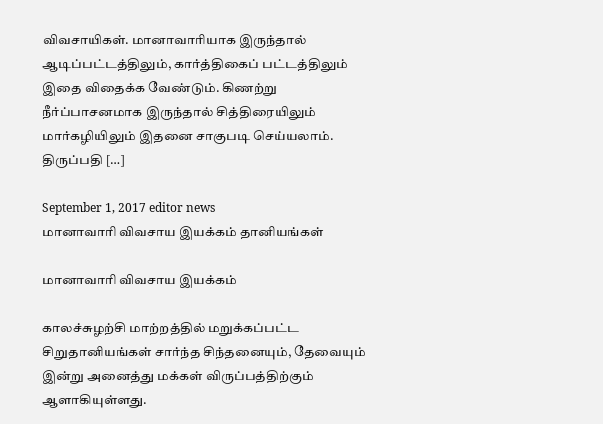விவசாயிகள். மானாவாரியாக இருந்தால் ஆடிப்பட்டத்திலும், கார்த்திகைப் பட்டத்திலும் இதை விதைக்க வேண்டும். கிணற்று நீர்ப்பாசனமாக இருந்தால் சித்திரையிலும் மார்கழியிலும் இதனை சாகுபடி செய்யலாம். திருப்பதி […]

September 1, 2017 editor news
மானாவாரி விவசாய இயக்கம் தானியங்கள்

மானாவாரி விவசாய இயக்கம்

காலச்சுழற்சி மாற்றத்தில் மறுக்கப்பட்ட சிறுதானியங்கள் சார்ந்த சிந்தனையும், தேவையும் இன்று அனைத்து மக்கள் விருப்பத்திற்கும் ஆளாகியுள்ளது.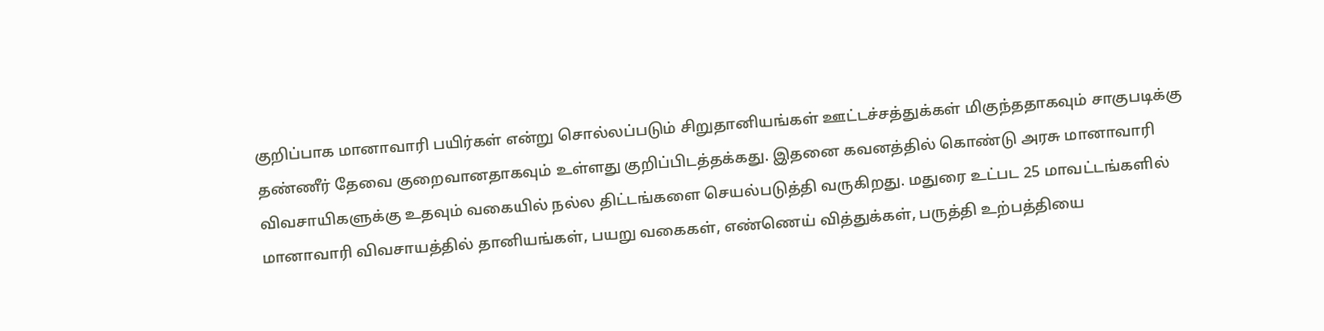குறிப்பாக மானாவாரி பயிர்கள் என்று சொல்லப்படும் சிறுதானியங்கள் ஊட்டச்சத்துக்கள் மிகுந்ததாகவும் சாகுபடிக்கு தண்ணீர் தேவை குறைவானதாகவும் உள்ளது குறிப்பிடத்தக்கது. இதனை கவனத்தில் கொண்டு அரசு மானாவாரி விவசாயிகளுக்கு உதவும் வகையில் நல்ல திட்டங்களை செயல்படுத்தி வருகிறது. மதுரை உட்பட 25 மாவட்டங்களில் மானாவாரி விவசாயத்தில் தானியங்கள், பயறு வகைகள், எண்ணெய் வித்துக்கள், பருத்தி உற்பத்தியை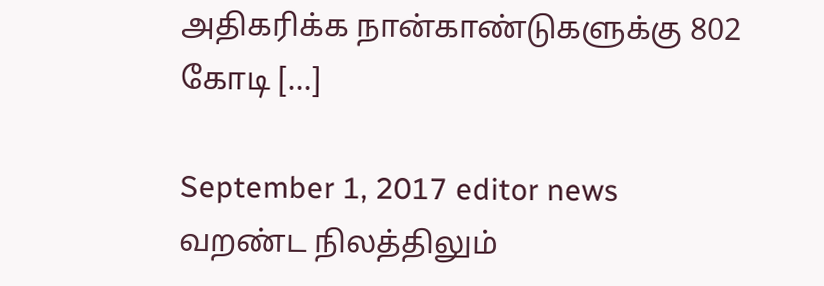அதிகரிக்க நான்காண்டுகளுக்கு 802 கோடி […]

September 1, 2017 editor news
வறண்ட நிலத்திலும்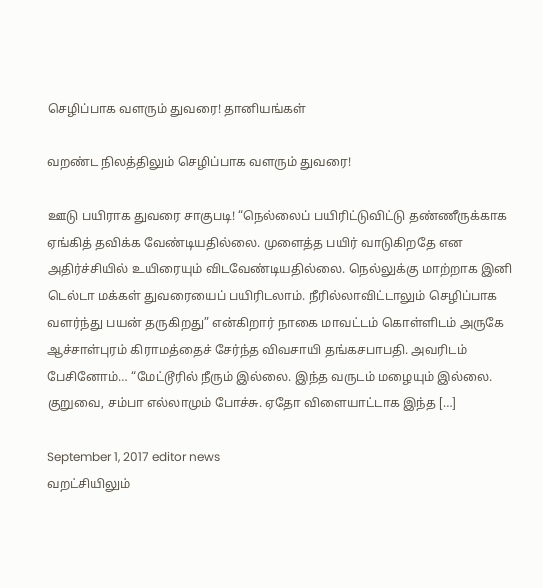செழிப்பாக வளரும் துவரை! தானியங்கள்

வறண்ட நிலத்திலும் செழிப்பாக வளரும் துவரை!

ஊடு பயிராக துவரை சாகுபடி! “நெல்லைப் பயிரிட்டுவிட்டு தண்ணீருக்காக ஏங்கித் தவிக்க வேண்டியதில்லை. முளைத்த பயிர் வாடுகிறதே என அதிர்ச்சியில் உயிரையும் விடவேண்டியதில்லை. நெல்லுக்கு மாற்றாக இனி டெல்டா மக்கள் துவரையைப் பயிரிடலாம். நீரில்லாவிட்டாலும் செழிப்பாக வளர்ந்து பயன் தருகிறது” என்கிறார் நாகை மாவட்டம் கொள்ளிடம் அருகே ஆச்சாள்புரம் கிராமத்தைச் சேர்ந்த விவசாயி தங்கசபாபதி. அவரிடம் பேசினோம்… “மேட்டூரில் நீரும் இல்லை. இந்த வருடம் மழையும் இல்லை. குறுவை, சம்பா எல்லாமும் போச்சு. ஏதோ விளையாட்டாக இந்த […]

September 1, 2017 editor news
வறட்சியிலும்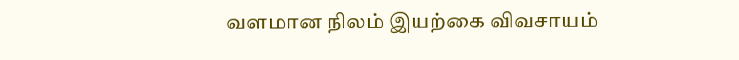வளமான நிலம் இயற்கை விவசாயம்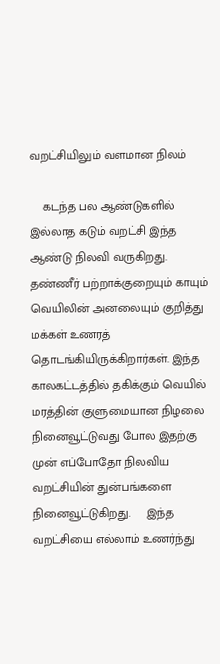வறட்சியிலும் வளமான நிலம்

    கடந்த பல ஆண்டுகளில் இல்லாத கடும் வறட்சி இந்த ஆண்டு நிலவி வருகிறது. தண்ணீர் பற்றாக்குறையும் காயும் வெயிலின் அனலையும் குறித்து மக்கள் உணரத் தொடங்கியிருக்கிறார்கள். இந்த காலகட்டத்தில் தகிக்கும் வெயில் மரத்தின் குளுமையான நிழலை நினைவூட்டுவது போல இதற்கு முன் எப்போதோ நிலவிய வறட்சியின் துன்பங்களை நினைவூட்டுகிறது.     இந்த வறட்சியை எல்லாம் உணர்ந்து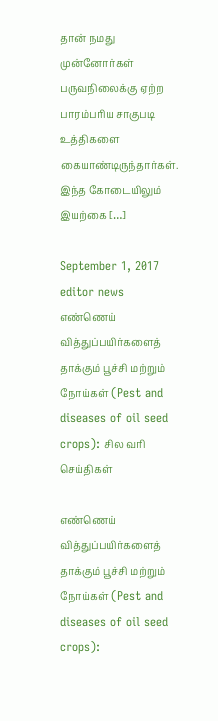தான் நமது முன்னோர்கள் பருவநிலைக்கு ஏற்ற பாரம்பரிய சாகுபடி உத்திகளை கையாண்டிருந்தார்கள். இந்த கோடையிலும் இயற்கை […]

September 1, 2017 editor news
எண்ணெய் வித்துப்பயிர்களைத் தாக்கும் பூச்சி மற்றும் நோய்கள் (Pest and diseases of oil seed crops): சில வரி செய்திகள்

எண்ணெய் வித்துப்பயிர்களைத் தாக்கும் பூச்சி மற்றும் நோய்கள் (Pest and diseases of oil seed crops):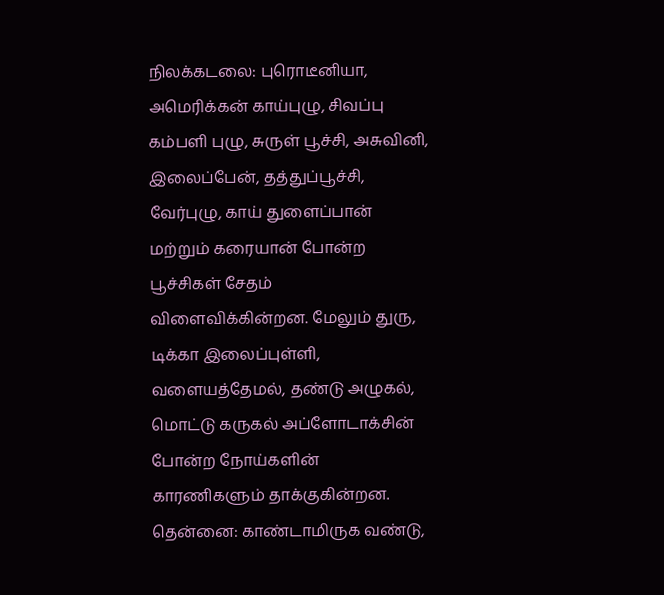நிலக்கடலை: புரொடீனியா, அமெரிக்கன் காய்புழு, சிவப்பு கம்பளி புழு, சுருள் பூச்சி, அசுவினி, இலைப்பேன், தத்துப்பூச்சி, வேர்புழு, காய் துளைப்பான் மற்றும் கரையான் போன்ற பூச்சிகள் சேதம் விளைவிக்கின்றன. மேலும் துரு, டிக்கா இலைப்புள்ளி, வளையத்தேமல், தண்டு அழுகல், மொட்டு கருகல் அப்ளோடாக்சின் போன்ற நோய்களின் காரணிகளும் தாக்குகின்றன. தென்னை: காண்டாமிருக வண்டு,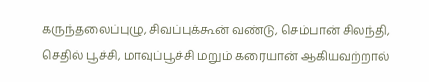கருந்தலைப்புழு, சிவப்புக்கூன் வண்டு, செம்பான் சிலந்தி, செதில் பூச்சி, மாவுப்பூச்சி மறும் கரையான் ஆகியவற்றால்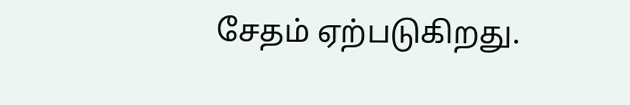சேதம் ஏற்படுகிறது.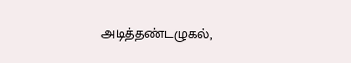அடித்தண்டழுகல்,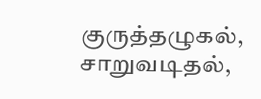குருத்தழுகல், சாறுவடிதல்,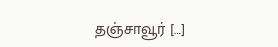தஞ்சாவூர் […]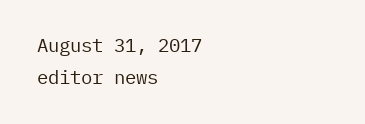August 31, 2017 editor news